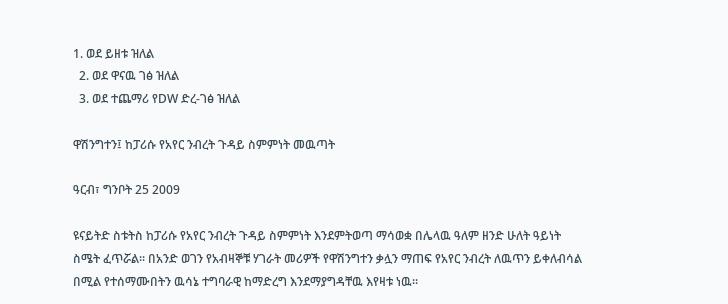1. ወደ ይዘቱ ዝለል
  2. ወደ ዋናዉ ገፅ ዝለል
  3. ወደ ተጨማሪ የDW ድረ-ገፅ ዝለል

ዋሽንግተን፤ ከፓሪሱ የአየር ንብረት ጉዳይ ስምምነት መዉጣት

ዓርብ፣ ግንቦት 25 2009

ዩናይትድ ስቱትስ ከፓሪሱ የአየር ንብረት ጉዳይ ስምምነት እንደምትወጣ ማሳወቋ በሌላዉ ዓለም ዘንድ ሁለት ዓይነት ስሜት ፈጥሯል። በአንድ ወገን የአብዛኞቹ ሃገራት መሪዎች የዋሽንግተን ቃሏን ማጠፍ የአየር ንብረት ለዉጥን ይቀለብሳል በሚል የተሰማሙበትን ዉሳኔ ተግባራዊ ከማድረግ እንደማያግዳቸዉ እየዛቱ ነዉ።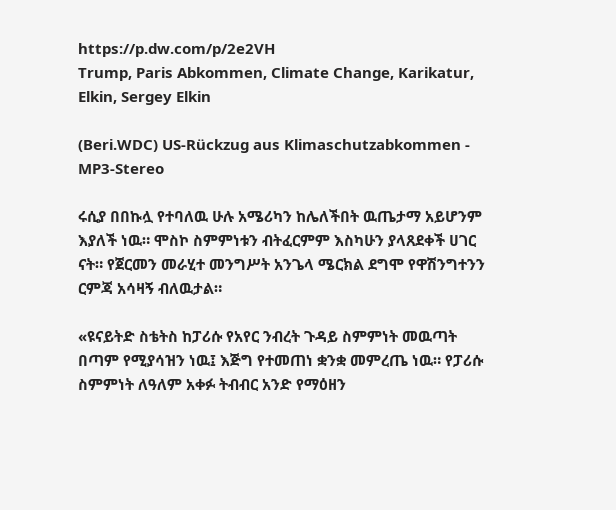https://p.dw.com/p/2e2VH
Trump, Paris Abkommen, Climate Change, Karikatur, Elkin, Sergey Elkin

(Beri.WDC) US-Rückzug aus Klimaschutzabkommen - MP3-Stereo

ሩሲያ በበኩሏ የተባለዉ ሁሉ አሜሪካን ከሌለችበት ዉጤታማ አይሆንም እያለች ነዉ። ሞስኮ ስምምነቱን ብትፈርምም እስካሁን ያላጸደቀች ሀገር ናት። የጀርመን መራሂተ መንግሥት አንጌላ ሜርክል ደግሞ የዋሽንግተንን ርምጃ አሳዛኝ ብለዉታል።

«ዩናይትድ ስቴትስ ከፓሪሱ የአየር ንብረት ጉዳይ ስምምነት መዉጣት በጣም የሚያሳዝን ነዉ፤ እጅግ የተመጠነ ቋንቋ መምረጤ ነዉ። የፓሪሱ ስምምነት ለዓለም አቀፉ ትብብር አንድ የማዕዘን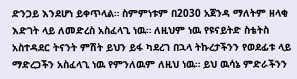ድንጋይ እንደሆነ ይቀጥላል። ስምምነቱም በ2030 አጀንዳ ማለትም ዘላቂ እድገት ላይ ለመድረስ አስፈላጊ ነዉ። ለዚህም ነዉ የዩናይትድ ስቴትስ አስተዳደር ትናንት ምሽት ይህን ይፋ ካደረገ በኋላ ትኩረታችንን የወደፊቱ ላይ ማድረጋችን አስፈላጊ ነዉ የምንለዉም ለዚህ ነዉ። ይህ ዉሳኔ ምድራችንን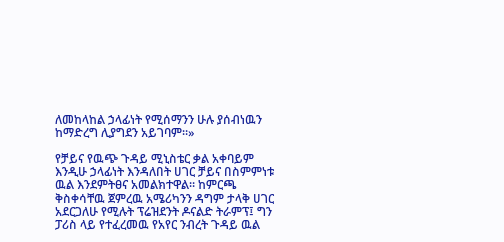ለመከላከል ኃላፊነት የሚሰማንን ሁሉ ያሰብነዉን ከማድረግ ሊያግደን አይገባም።»

የቻይና የዉጭ ጉዳይ ሚኒስቴር ቃል አቀባይም እንዲሁ ኃላፊነት እንዳለበት ሀገር ቻይና በስምምነቱ ዉል እንደምትፀና አመልክተዋል። ከምርጫ ቅስቀሳቸዉ ጀምረዉ አሜሪካንን ዳግም ታላቅ ሀገር አደርጋለሁ የሚሉት ፕሬዝደንት ዶናልድ ትራምፕ፤ ግን ፓሪስ ላይ የተፈረመዉ የአየር ንብረት ጉዳይ ዉል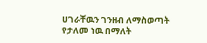ሀገራቸዉን ገንዘብ ለማስወጣት የታለመ ነዉ በማለት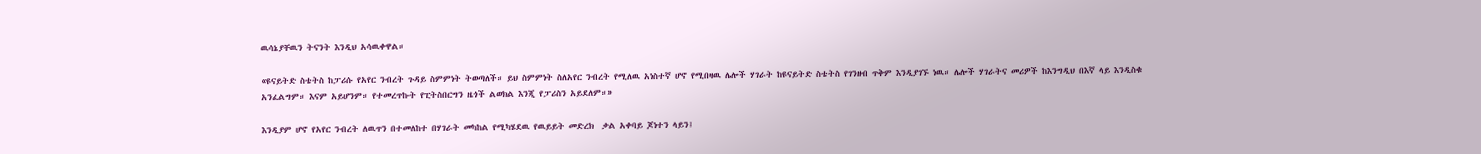ዉሳኔያቸዉን ትናንት እንዲህ አሳዉቀዋል።

«ዩናይትድ ስቴትስ ከፓሪሱ የአየር ንብረት ጉዳይ ስምምነት ትወጣለች። ይህ ስምምነት ስለአየር ንብረት የሚለዉ አነስተኛ ሆኖ የሚበዛዉ ሌሎች ሃገራት ከዩናይትድ ስቴትስ የገንዘብ ጥቅም እንዲያገኙ ነዉ። ሌሎች ሃገራትና መሪዎች ከእንግዲህ በእኛ ላይ እንዲስቁ አንፈልግም። እናም አይሆንም። የተመረጥኩት የፒትስበርግን ዜጎች ልወክል እንጂ የፓሪስን አይደለም።»

እንዲያም ሆኖ የአየር ንብረት ለዉጥን በተመለከተ በሃገራት መካከል የሚካሄደዉ የዉይይት መድረክ  ቃል አቀባይ ጆነተን ላይን፤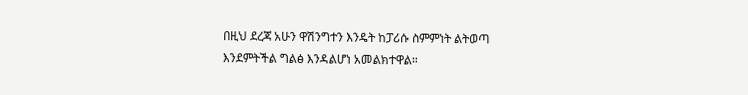በዚህ ደረጃ አሁን ዋሽንግተን እንዴት ከፓሪሱ ስምምነት ልትወጣ እንደምትችል ግልፅ እንዳልሆነ አመልክተዋል።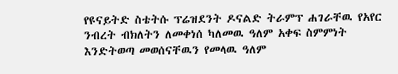የዩናይትድ ስቴትሱ ፕሬዝደንት ዶናልድ ትራምፕ ሐገራቸዉ የአየር ንብረት ብክለትን ለመቀነሰ ካለመዉ ዓለም አቀፍ ስምምነት እንድትወጣ መወሰናቸዉን የመላዉ ዓለም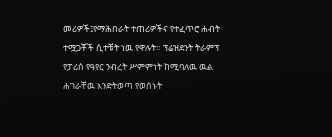መሪዎች፤የማሕበራት ተጠሪዎችና የተፈጥሮ ሐብት ተሟጋቾች ሲተቹት ነዉ የዋሉት። ፕሬዝደንት ትራምፕ የፓሪስ የዓየር ንብረት ሥምምነት ከሚባለዉ ዉል ሐገራቸዉ እንድትወጣ የወሰኑት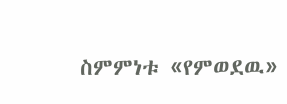ስምምነቱ «የምወደዉ»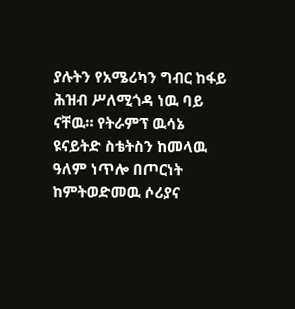ያሉትን የአሜሪካን ግብር ከፋይ ሕዝብ ሥለሚጎዳ ነዉ ባይ ናቸዉ። የትራምፕ ዉሳኔ ዩናይትድ ስቴትስን ከመላዉ ዓለም ነጥሎ በጦርነት ከምትወድመዉ ሶሪያና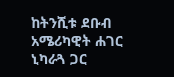ከትንሺቱ ደቡብ አሜሪካዊት ሐገር ኒካራጓ ጋር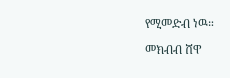የሚመድብ ነዉ።

መክብብ ሸዋ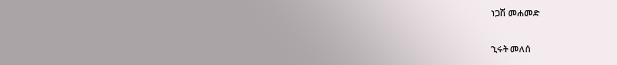ነጋሽ መሐመድ

ኂሩት መለሰ